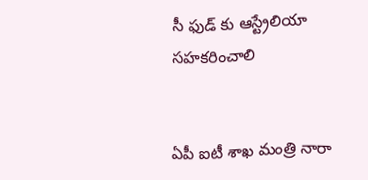సీ ఫుడ్ కు ఆస్ట్రేలియా స‌హ‌క‌రించాలి


ఏపీ ఐటీ శాఖ మంత్రి నారా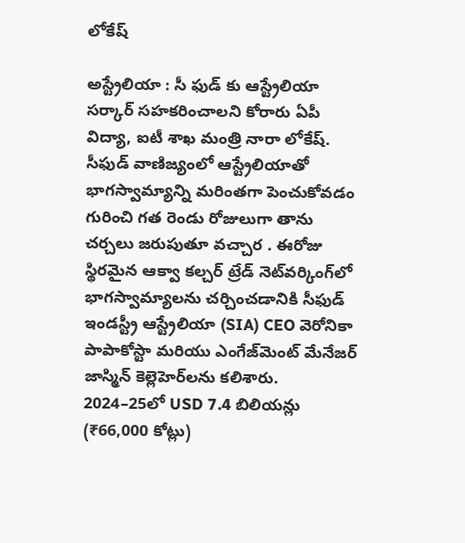లోకేష్

అస్ట్రేలియా : సీ ఫుడ్ కు ఆస్ట్రేలియా స‌ర్కార్ స‌హ‌క‌రించాల‌ని కోరారు ఏపీ విద్యా, ఐటీ శాఖ మంత్రి నారా లోకేష్. సీఫుడ్ వాణిజ్యంలో ఆస్ట్రేలియాతో భాగస్వామ్యాన్ని మరింతగా పెంచుకోవడం గురించి గత రెండు రోజులుగా తాను చర్చలు జరుపుతూ వ‌చ్చార . ఈరోజు స్థిరమైన ఆక్వా కల్చర్ ట్రేడ్ నెట్‌వర్కింగ్‌లో భాగస్వామ్యాలను చర్చించడానికి సీఫుడ్ ఇండస్ట్రీ ఆస్ట్రేలియా (SIA) CEO వెరోనికా పాపాకోస్టా మరియు ఎంగేజ్‌మెంట్ మేనేజర్ జాస్మిన్ కెల్లెహెర్‌లను కలిశారు. 2024–25లో USD 7.4 బిలియన్లు (₹66,000 కోట్లు)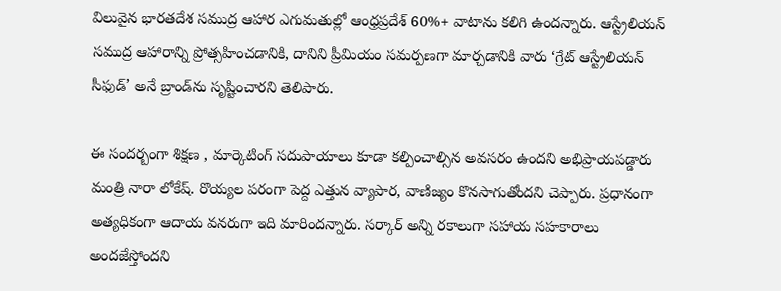విలువైన భారతదేశ సముద్ర ఆహార ఎగుమతుల్లో ఆంధ్రప్రదేశ్ 60%+ వాటాను కలిగి ఉందన్నారు. ఆస్ట్రేలియన్ సముద్ర ఆహారాన్ని ప్రోత్సహించడానికి, దానిని ప్రీమియం సమర్పణగా మార్చడానికి వారు ‘గ్రేట్ ఆస్ట్రేలియన్ సీఫుడ్’ అనే బ్రాండ్‌ను సృష్టించారని తెలిపారు.

ఈ సంద‌ర్బంగా శిక్ష‌ణ , మార్కెటింగ్ స‌దుపాయాలు కూడా క‌ల్పించాల్సిన అవ‌స‌రం ఉంద‌ని అభిప్రాయ‌ప‌డ్డారు మంత్రి నారా లోకేష్. రొయ్య‌ల ప‌రంగా పెద్ద ఎత్తున వ్యాపార‌, వాణిజ్యం కొన‌సాగుతోంద‌ని చెప్పారు. ప్ర‌ధానంగా అత్య‌ధికంగా ఆదాయ వ‌న‌రుగా ఇది మారింద‌న్నారు. స‌ర్కార్ అన్ని ర‌కాలుగా స‌హాయ స‌హ‌కారాలు అంద‌జేస్తోంద‌ని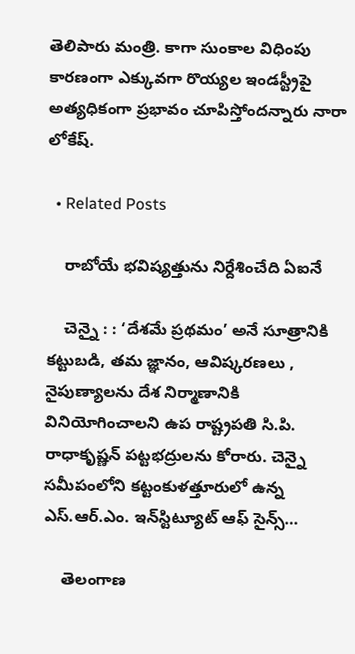తెలిపారు మంత్రి. కాగా సుంకాల విధింపు కార‌ణంగా ఎక్కువ‌గా రొయ్య‌ల ఇండ‌స్ట్రీపై అత్య‌ధికంగా ప్ర‌భావం చూపిస్తోంద‌న్నారు నారా లోకేష్‌.

  • Related Posts

    రాబోయే భ‌విష్య‌త్తును నిర్దేశించేది ఏఐనే

    చెన్నై : : ‘దేశమే ప్రథమం’ అనే సూత్రానికి కట్టుబడి, తమ జ్ఞానం, ఆవిష్కరణలు , నైపుణ్యాలను దేశ నిర్మాణానికి వినియోగించాలని ఉప రాష్ట్రపతి సి.పి. రాధాకృష్ణన్ పట్టభద్రులను కోరారు. చెన్నై సమీపంలోని కట్టంకుళత్తూరులో ఉన్న ఎస్.ఆర్.ఎం. ఇన్‌స్టిట్యూట్ ఆఫ్ సైన్స్…

    తెలంగాణ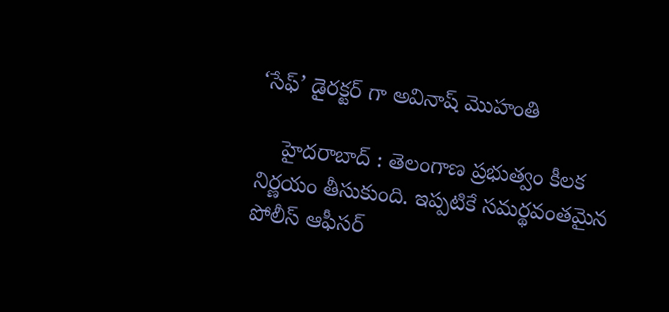‘సేఫ్’ డైర‌క్ట‌ర్ గా అవినాష్ మొహంతి

    హైద‌రాబాద్ : తెలంగాణ ప్ర‌భుత్వం కీల‌క నిర్ణ‌యం తీసుకుంది. ఇప్ప‌టికే స‌మ‌ర్థ‌వంత‌మైన పోలీస్ ఆఫీస‌ర్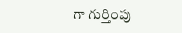గా గుర్తింపు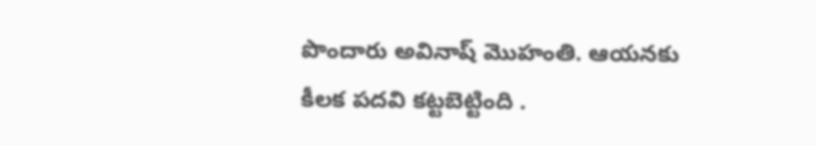పొందారు అవినాష్ మొహంతి. ఆయ‌న‌కు కీల‌క ప‌ద‌వి క‌ట్ట‌బెట్టింది .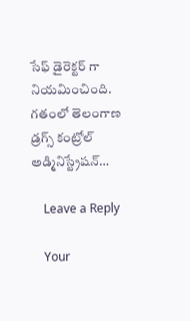సేఫ్ డైరెక్ట‌ర్ గా నియ‌మించింది. గతంలో తెలంగాణ డ్రగ్స్ కంట్రోల్ అడ్మినిస్ట్రేషన్…

    Leave a Reply

    Your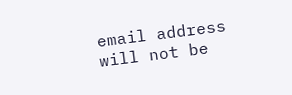email address will not be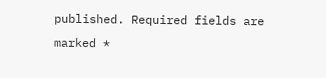published. Required fields are marked *